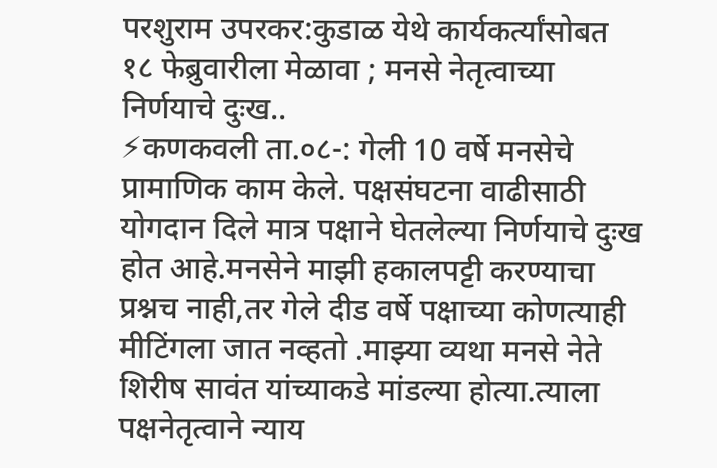परशुराम उपरकर:कुडाळ येथे कार्यकर्त्यांसोबत १८ फेब्रुवारीला मेळावा ; मनसे नेतृत्वाच्या निर्णयाचे दुःख..
⚡कणकवली ता.०८-: गेली 10 वर्षे मनसेचे प्रामाणिक काम केले. पक्षसंघटना वाढीसाठी योगदान दिले मात्र पक्षाने घेतलेल्या निर्णयाचे दुःख होत आहे.मनसेने माझी हकालपट्टी करण्याचा प्रश्नच नाही,तर गेले दीड वर्षे पक्षाच्या कोणत्याही मीटिंगला जात नव्हतो .माझ्या व्यथा मनसे नेते शिरीष सावंत यांच्याकडे मांडल्या होत्या.त्याला पक्षनेतृत्वाने न्याय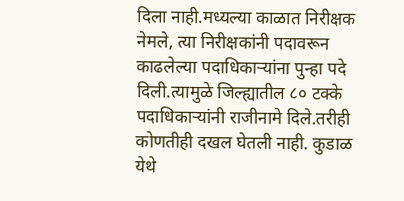दिला नाही.मध्यल्या काळात निरीक्षक नेमले, त्या निरीक्षकांनी पदावरून काढलेल्या पदाधिकाऱ्यांना पुन्हा पदे दिली.त्यामुळे जिल्ह्यातील ८० टक्के पदाधिकाऱ्यांनी राजीनामे दिले.तरीही कोणतीही दखल घेतली नाही. कुडाळ येथे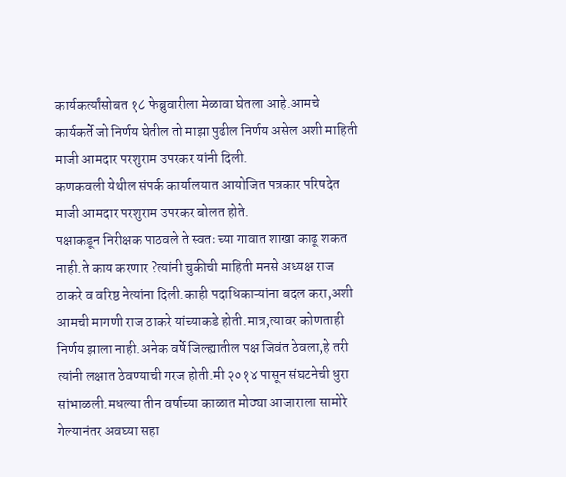कार्यकर्त्यांसोबत १८ फेब्रुवारीला मेळावा घेतला आहे.आमचे कार्यकर्ते जो निर्णय घेतील तो माझा पुढील निर्णय असेल अशी माहिती माजी आमदार परशुराम उपरकर यांनी दिली.
कणकवली येथील संपर्क कार्यालयात आयोजित पत्रकार परिषदेत माजी आमदार परशुराम उपरकर बोलत होते.
पक्षाकडून निरीक्षक पाठवले ते स्वतः च्या गावात शाखा काढू शकत नाही.ते काय करणार ?त्यांनी चुकीची माहिती मनसे अध्यक्ष राज ठाकरे व वरिष्ठ नेत्यांना दिली.काही पदाधिकाऱ्यांना बदल करा,अशी आमची मागणी राज ठाकरे यांच्याकडे होती.मात्र,त्यावर कोणताही निर्णय झाला नाही.अनेक वर्षे जिल्ह्यातील पक्ष जिवंत ठेवला,हे तरी त्यांनी लक्षात ठेवण्याची गरज होती.मी २०१४ पासून संघटनेची धुरा सांभाळली.मधल्या तीन वर्षाच्या काळात मोठ्या आजाराला सामोरे गेल्यानंतर अवघ्या सहा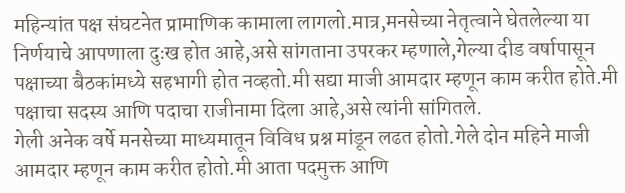महिन्यांत पक्ष संघटनेत प्रामाणिक कामाला लागलो.मात्र,मनसेच्या नेतृत्वाने घेतलेल्या या निर्णयाचे आपणाला दुःख होत आहे,असे सांगताना उपरकर म्हणाले,गेल्या दीड वर्षापासून पक्षाच्या बैठकांमध्ये सहभागी होत नव्हतो.मी सद्या माजी आमदार म्हणून काम करीत होते.मी पक्षाचा सदस्य आणि पदाचा राजीनामा दिला आहे,असे त्यांनी सांगितले.
गेली अनेक वर्षे मनसेच्या माध्यमातून विविध प्रश्न मांडून लढत होतो.गेले दोन महिने माजी आमदार म्हणून काम करीत होतो.मी आता पदमुक्त आणि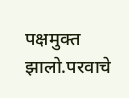पक्षमुक्त झालो.परवाचे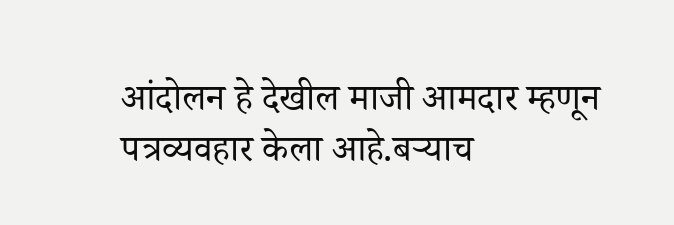आंदोलन हे देखील माजी आमदार म्हणून पत्रव्यवहार केला आहे.बऱ्याच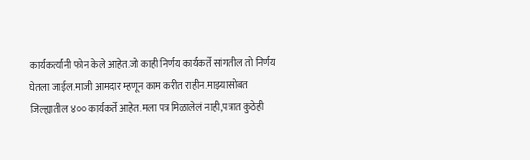कार्यकर्त्यांनी फोन केले आहेत.जो काही निर्णय कार्यकर्ते सांगतील तो निर्णय घेतला जाईल.माजी आमदार म्हणून काम करीत राहीन.माझ्यासोबत जिल्ह्यातील ४०० कार्यकर्ते आहेत.मला पत्र मिळालेलं नाही,पत्रात कुठेही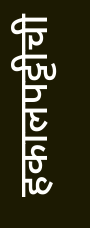हकालपट्टीची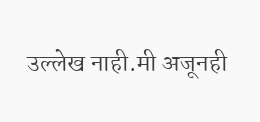उल्लेख नाही.मी अजूनही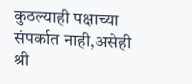कुठल्याही पक्षाच्या संपर्कात नाही,असेही श्री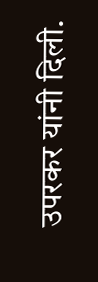उपरकर यांनी दिली.